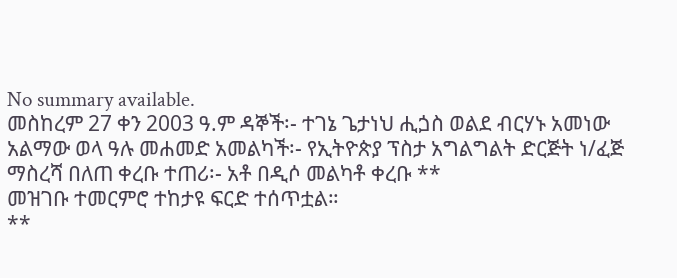No summary available.
መስከረም 27 ቀን 2003 ዓ.ም ዳኞች፡- ተገኔ ጌታነህ ሒጏስ ወልደ ብርሃኑ አመነው አልማው ወላ ዓሉ መሐመድ አመልካች፡- የኢትዮጵያ ፕስታ አግልግልት ድርጅት ነ/ፈጅ ማስረሻ በለጠ ቀረቡ ተጠሪ፡- አቶ በዲሶ መልካቶ ቀረቡ **
መዝገቡ ተመርምሮ ተከታዩ ፍርድ ተሰጥቷል።
**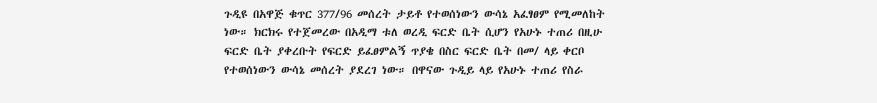ጉዲዩ በአዋጅ ቁጥር 377/96 መሰረት ታይቶ የተወሰነውን ውሳኔ አፈፃፀም የሚመለከት ነው። ክርክሩ የተጀመረው በአዲማ ቱለ ወረዲ ፍርድ ቤት ሲሆን የአሁኑ ተጠሪ በዚሁ ፍርድ ቤት ያቀረቡት የፍርድ ይፈፀምልኝ ጥያቄ በስር ፍርድ ቤት በመ/ ላይ ቀርቦ የተወሰነውን ውሳኔ መሰረት ያደረገ ነው። በዋናው ጉዲይ ላይ የአሁኑ ተጠሪ የስራ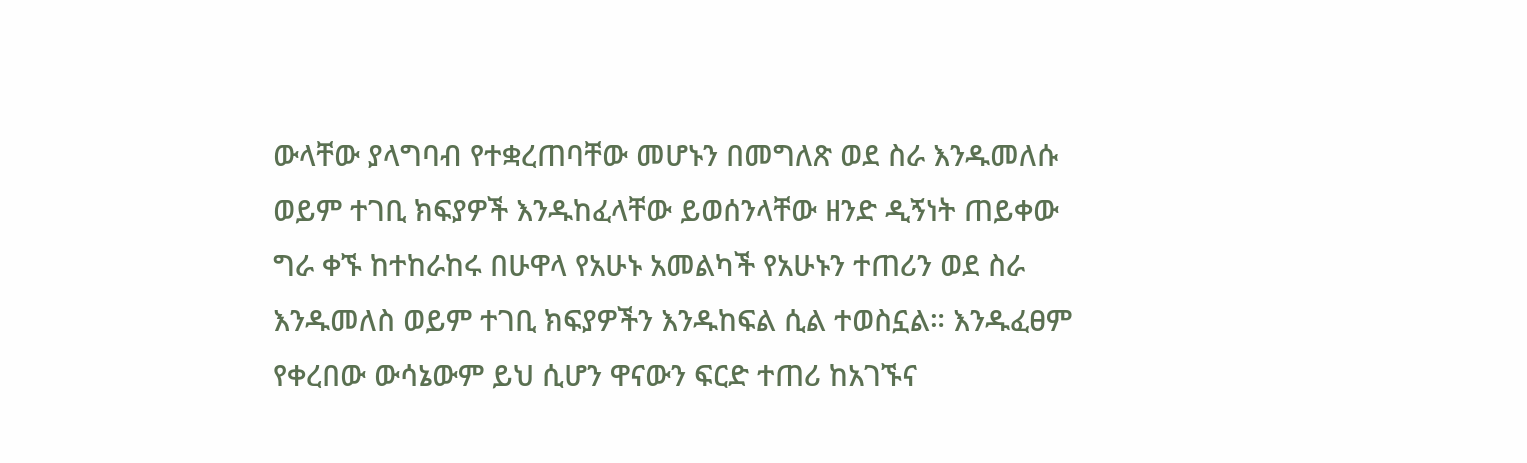ውላቸው ያላግባብ የተቋረጠባቸው መሆኑን በመግለጽ ወደ ስራ እንዱመለሱ ወይም ተገቢ ክፍያዎች እንዱከፈላቸው ይወሰንላቸው ዘንድ ዲኝነት ጠይቀው ግራ ቀኙ ከተከራከሩ በሁዋላ የአሁኑ አመልካች የአሁኑን ተጠሪን ወደ ስራ እንዱመለስ ወይም ተገቢ ክፍያዎችን እንዱከፍል ሲል ተወስኗል። እንዱፈፀም የቀረበው ውሳኔውም ይህ ሲሆን ዋናውን ፍርድ ተጠሪ ከአገኙና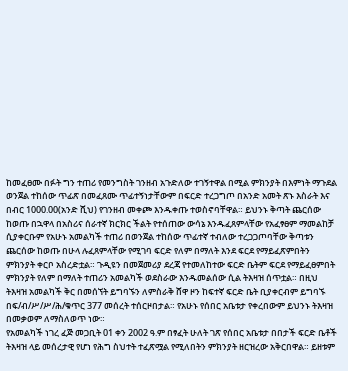ከመፈፀሙ በፉት ግን ተጠሪ የመንግስት ገንዘብ አጉድለው ተገኝተዋል በሚል ምክንያት በእምነት ማጉደል ወንጀል ተከሰው ጥፊጽ በመፈጸሙ ጥፊተኝነታቸውም በፍርድ ተረጋግጦ በአንድ አመት ጽኑ እስራት እና በብር 1000.00(አንድ ሺህ) የገንዘብ መቀጮ እንዱቀጡ ተወስኖባቸዋል። ይህንኑ ቅጣት ጨርሰው ከወጡ በኋዋላ በአስሪና ሰራተኛ ክርክር ችልት የተሰጠው ውሳኔ እንዱፈጸምላቸው የአፈፃፀም ማመልከቻ ሲያቀርቡም የአሁኑ አመልካች ተጠሪ በወንጀል ተከሰው ጥፊተኛ ተብለው ተረጋጋጦባቸው ቅጣቱን ጨርሰው ከወጡ በሁላ ሉፈጸምላቸው የሚገባ ፍርድ የለም በማለት እንደ ፍርደ የማይፈጽምበትን ምክንያት ቀርቦ አስረድቷል። ጉዲዩን በመጀመሪያ ደረጃ የተመለከተው ፍርድ ቤትም ፍርደ የማይፈፀምበት ምክንያት የለም በማለት ተጠሪን አመልካች ወደስራው እንዱመልሰው ሲል ትእዛዝ ሰጥቷል። በዚህ ትእዛዝ አመልካች ቅር በመሰኘት ይግባኙን ለምስራቅ ሸዋ ዞን ከፍተኛ ፍርድ ቤት ቢያቀርብም ይግባኙ በፍ/ብ/ሥ/ሥ/ሕ/ቁጥር 377 መሰረት ተሰርዞበታል። የአሁኑ የሰበር አቤቱታ የቀረበውም ይህንኑ ትእዛዝ በመቃወም ለማስለወጥ ነው።
የአመልካች ነገረ ፈጅ መጋቢት 01 ቀን 2002 ዓ.ም በፃፈት ሁለት ገጽ የሰበር አቤቱታ በበታች ፍርድ ቤቶች ትእዛዝ ላይ መሰረታዊ የሆነ የሕግ ስህተት ተፈጽሟል የሚለበትን ምክንያት ዘርዝረው አቅርበዋል። ይዘቱም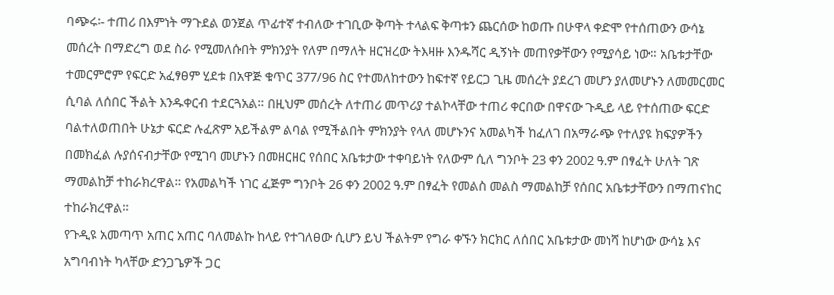ባጭሩ፡- ተጠሪ በእምነት ማጉደል ወንጀል ጥፊተኛ ተብለው ተገቢው ቅጣት ተላልፍ ቅጣቱን ጨርሰው ከወጡ በሁዋላ ቀድሞ የተሰጠውን ውሳኔ መሰረት በማድረግ ወደ ስራ የሚመለሱበት ምክንያት የለም በማለት ዘርዝረው ትእዛዙ እንዱሻር ዲኝነት መጠየቃቸውን የሚያሳይ ነው። አቤቱታቸው ተመርምሮም የፍርድ አፈፃፀም ሂደቱ በአዋጅ ቁጥር 377/96 ስር የተመለከተውን ከፍተኛ የይርጋ ጊዜ መሰረት ያደረገ መሆን ያለመሆኑን ለመመርመር ሲባል ለሰበር ችልት እንዱቀርብ ተደርጓአል። በዚህም መሰረት ለተጠሪ መጥሪያ ተልኮላቸው ተጠሪ ቀርበው በዋናው ጉዲይ ላይ የተሰጠው ፍርድ ባልተለወጠበት ሁኔታ ፍርድ ሉፈጽም አይችልም ልባል የሚችልበት ምክንያት የላለ መሆኑንና አመልካች ከፈለገ በአማራጭ የተለያዩ ክፍያዎችን በመክፈል ሉያሰናብታቸው የሚገባ መሆኑን በመዘርዘር የሰበር አቤቱታው ተቀባይነት የለውም ሲለ ግንቦት 23 ቀን 2002 ዓ.ም በፃፈት ሁለት ገጽ ማመልከቻ ተከራክረዋል። የአመልካች ነገር ፈጅም ግንቦት 26 ቀን 2002 ዓ.ም በፃፈት የመልስ መልስ ማመልከቻ የሰበር አቤቱታቸውን በማጠናከር ተከራክረዋል።
የጉዲዩ አመጣጥ አጠር አጠር ባለመልኩ ከላይ የተገለፀው ሲሆን ይህ ችልትም የግራ ቀኙን ክርክር ለሰበር አቤቱታው መነሻ ከሆነው ውሳኔ እና አግባብነት ካላቸው ድንጋጌዎች ጋር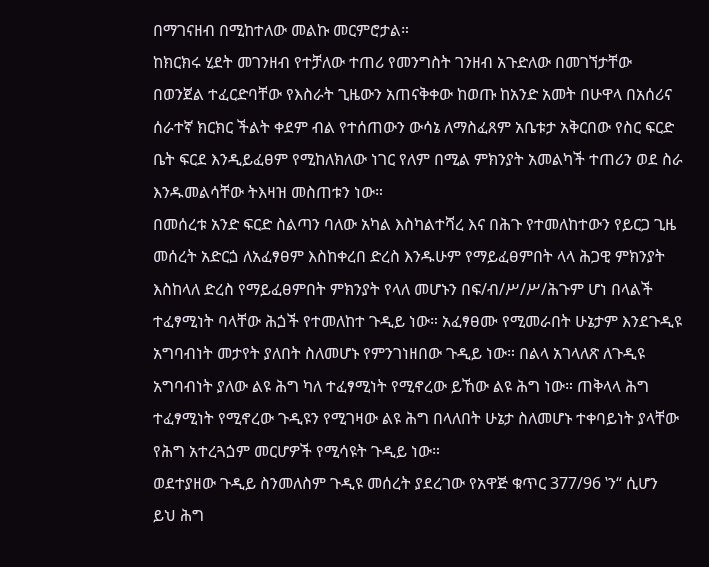በማገናዘብ በሚከተለው መልኩ መርምሮታል።
ከክርክሩ ሂደት መገንዘብ የተቻለው ተጠሪ የመንግስት ገንዘብ አጉድለው በመገኘታቸው በወንጀል ተፈርድባቸው የእስራት ጊዜውን አጠናቅቀው ከወጡ ከአንድ አመት በሁዋላ በአሰሪና ሰራተኛ ክርክር ችልት ቀደም ብል የተሰጠውን ውሳኔ ለማስፈጸም አቤቱታ አቅርበው የስር ፍርድ ቤት ፍርደ እንዲይፈፀም የሚከለክለው ነገር የለም በሚል ምክንያት አመልካች ተጠሪን ወደ ስራ እንዱመልሳቸው ትእዛዝ መስጠቱን ነው።
በመሰረቱ አንድ ፍርድ ስልጣን ባለው አካል እስካልተሻረ እና በሕጉ የተመለከተውን የይርጋ ጊዜ መሰረት አድርጏ ለአፈፃፀም እስከቀረበ ድረስ እንዱሁም የማይፈፀምበት ላላ ሕጋዊ ምክንያት እስከላለ ድረስ የማይፈፀምበት ምክንያት የላለ መሆኑን በፍ/ብ/ሥ/ሥ/ሕጉም ሆነ በላልች ተፈፃሚነት ባላቸው ሕጏች የተመለከተ ጉዲይ ነው። አፈፃፀሙ የሚመራበት ሁኔታም እንደጉዲዩ አግባብነት መታየት ያለበት ስለመሆኑ የምንገነዘበው ጉዲይ ነው። በልላ አገላለጽ ለጉዲዩ አግባብነት ያለው ልዩ ሕግ ካለ ተፈፃሚነት የሚኖረው ይኸው ልዩ ሕግ ነው። ጠቅላላ ሕግ ተፈፃሚነት የሚኖረው ጉዲዩን የሚገዛው ልዩ ሕግ በላለበት ሁኔታ ስለመሆኑ ተቀባይነት ያላቸው የሕግ አተረጓጏም መርሆዎች የሚሳዩት ጉዲይ ነው።
ወደተያዘው ጉዲይ ስንመለስም ጉዲዩ መሰረት ያደረገው የአዋጅ ቁጥር 377/96 ‛ን“ ሲሆን ይህ ሕግ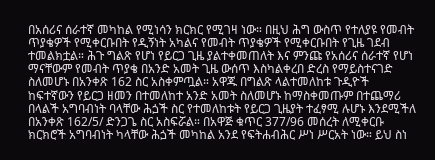በአሰሪና ሰራተኛ መካከል የሚነሳን ክርክር የሚገዛ ነው። በዚህ ሕግ ውስጥ የተለያዩ የመብት ጥያቄዎች የሚቀርቡበት የዲኝነት አካልና የመብት ጥያቄዎች የሚቀርቡበት የጊዜ ገደብ ተመልክቷል። ሕጉ ግልጽ የሆነ የይርጋ ጊዜ ያልተቀመጠለት እና ምንጩ የአሰሪና ሰራተኛ የሆነ ማናቸውም የመብት ጥያቄ በአንድ አመት ጊዜ ውሰጥ እስካልቀረበ ድረስ የማይስተናገድ ስለመሆኑ በአንቀጽ 162 ስር አስቀምጧል። አዋጁ በግልጽ ላልተመለከቱ ጉዲዮች ከፍተኛውን የይርጋ ዘመን በተመለከተ አንድ አመት ስለመሆኑ ከማስቀመጡም በተጨማሪ በላልች አግባብነት ባላቸው ሕጏች ስር የተመለከቱት የይርጋ ጊዜያት ተፈፃሚ ሉሆኑ እንደሚችለ በአንቀጽ 162/5/ ድንጋጌ ስር አስፍሯል። በአዋጅ ቁጥር 377/96 መሰረት ለሚቀርቡ ክርክሮች አግባብነት ካላቸው ሕጏች መካከል አንደ የፍትሐብሕር ሥነ ሥርአት ነው። ይህ ስነ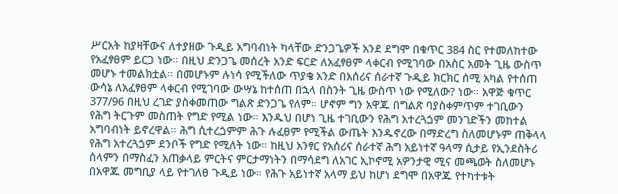ሥርአት ከያዛቸውና ለተያዘው ጉዲይ አግባብነት ካላቸው ድንጋጌዎች አንደ ደግሞ በቁጥር 384 ስር የተመለከተው የአፈፃፀም ይርጋ ነው። በዚህ ድንጋጌ መሰረት አንድ ፍርድ ለአፈፃፀም ላቀርብ የሚገባው በአስር አመት ጊዜ ውስጥ መሆኑ ተመልክቷል። በመሆኑም ሉነሳ የሚችለው ጥያቄ አንድ በአሰሪና ሰራተኛ ጉዲይ ክርክር ሰሚ አካል የተሰጠ ውሳኔ ለአፈፃፀም ላቀርብ የሚገባው ውሣኔ ከተሰጠ በኋላ በስንት ጊዜ ውስጥ ነው የሚለው? ነው። አዋጅ ቁጥር 377/96 በዚህ ረገድ ያስቀመጠው ግልጽ ድንጋጌ የለም። ሆኖም ግን አዋጁ በግልጽ ባያስቀምጥም ተገቢውን የሕግ ትርጉም መስጠት የግድ የሚል ነው። እንዱህ በሆነ ጊዜ ተገቢውን የሕግ አተረጓጏም መንገድችን መከተል አግባብነት ይኖረዋል። ሕግ ሲተረጏምም ሕጉ ሉፈፀም የሚችል ውጤት እንዱኖረው በማድረግ ስለመሆኑም ጠቅላላ የሕግ አተረጓጏም ደንቦች የግድ የሚለት ነው። ከዚህ አንፃር የአሰሪና ሰራተኛ ሕግ አይነተኛ ዓላማ ሲታይ የኢንደስትሪ ሰላምን በማስፈን አጠቃላይ ምርትና ምርታማነትን በማሳደግ ለአገር ኢኮኖሚ አዎንታዊ ሚና መጫወት ስለመሆኑ በአዋጁ መግቢያ ላይ የተገለፀ ጉዲይ ነው። የሕጉ አይነተኛ አላማ ይህ ከሆነ ደግሞ በአዋጁ የተካተቱት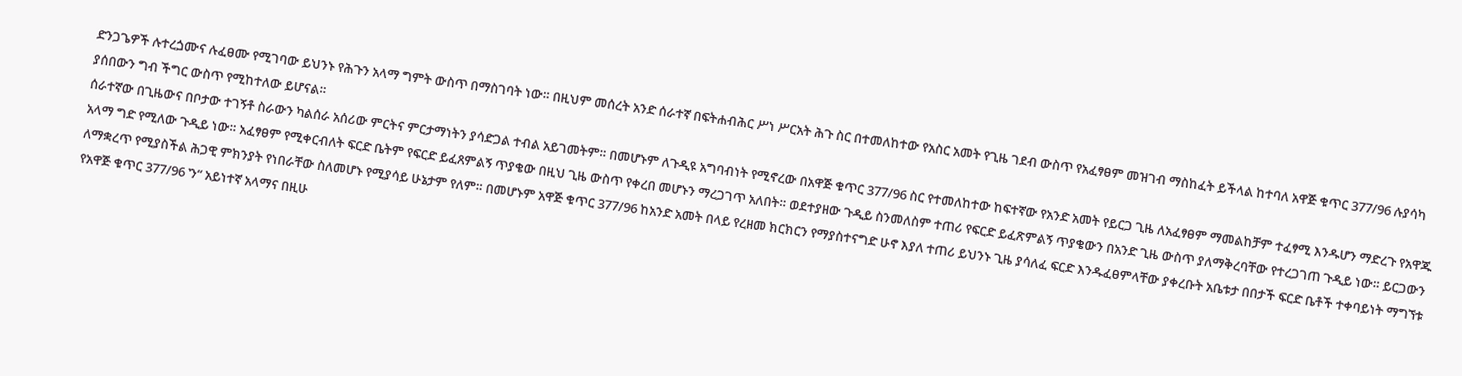ድንጋጌዎች ሉተረጏሙና ሉፈፀሙ የሚገባው ይህንኑ የሕጉን አላማ ግምት ውስጥ በማስገባት ነው። በዚህም መሰረት አንድ ሰራተኛ በፍትሐብሕር ሥነ ሥርአት ሕጉ ስር በተመለከተው የአስር አመት የጊዜ ገደብ ውስጥ የአፈፃፀም መዝገብ ማስከፈት ይችላል ከተባለ አዋጅ ቁጥር 377/96 ሉያሳካ ያሰበውን ግብ ችግር ውስጥ የሚከተለው ይሆናል።
ሰራተኛው በጊዜውና በቦታው ተገኝቶ ስራውን ካልሰራ አሰሪው ምርትና ምርታማነትን ያሳድጋል ተብል አይገመትም። በመሆኑም ለጉዲዩ አግባብነት የሚኖረው በአዋጅ ቁጥር 377/96 ስር የተመለከተው ከፍተኛው የአንድ አመት የይርጋ ጊዜ ለአፈፃፀም ማመልከቻም ተፈፃሚ እንዱሆን ማድረጉ የአዋጁ አላማ ግድ የሚለው ጉዲይ ነው። አፈፃፀም የሚቀርብለት ፍርድ ቤትም የፍርድ ይፈጸምልኝ ጥያቄው በዚህ ጊዜ ውስጥ የቀረበ መሆኑን ማረጋገጥ አለበት። ወደተያዘው ጉዲይ ስንመለስም ተጠሪ የፍርድ ይፈጽምልኝ ጥያቄውን በአንድ ጊዜ ውስጥ ያለማቅረባቸው የተረጋገጠ ጉዲይ ነው። ይርጋውን ለማቋረጥ የሚያስችል ሕጋዊ ምክንያት የነበራቸው ስለመሆኑ የሚያሳይ ሁኔታም የለም። በመሆኑም አዋጅ ቁጥር 377/96 ከአንድ አመት በላይ የረዘመ ክርክርን የማያስተናግድ ሁኖ እያለ ተጠሪ ይህንኑ ጊዜ ያሳለፈ ፍርድ እንዱፈፀምላቸው ያቀረቡት አቤቱታ በበታች ፍርድ ቤቶች ተቀባይነት ማግኘቱ የአዋጅ ቁጥር 377/96 ‛ን“ አይነተኛ አላማና በዚሁ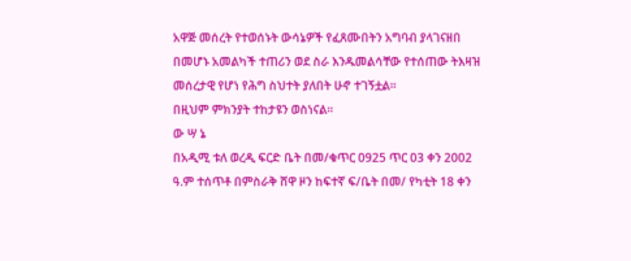አዋጅ መሰረት የተወሰኑት ውሳኔዎች የፈጸሙበትን አግባብ ያላገናዘበ በመሆኑ አመልካች ተጠሪን ወደ ስራ እንዱመልሳቸው የተሰጠው ትእዛዝ መሰረታዊ የሆነ የሕግ ስህተት ያለበት ሁኖ ተገኝቷል።
በዚህም ምክንያት ተከታዩን ወስነናል።
ው ሣ ኔ
በአዲሚ ቱለ ወረዲ ፍርድ ቤት በመ/ቁጥር 0925 ጥር 03 ቀን 2002 ዓ.ም ተሰጥቶ በምስራቅ ሸዋ ዞን ከፍተኛ ፍ/ቤት በመ/ የካቲት 18 ቀን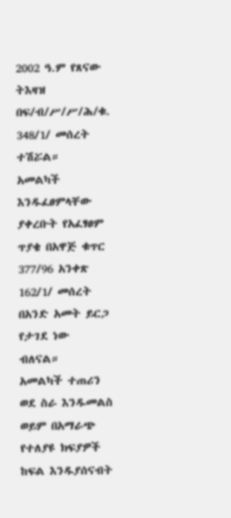2002 ዓ.ም የጸናው ትእዛዝ በፍ/ብ/ሥ/ሥ/ሕ/ቁ. 348/1/ መሰረት ተሽሯል።
አመልካች እንዱፈፀምላቸው ያቀረቡት የአፈፃፀም ጥያቄ በአዋጅ ቁጥር 377/96 አንቀጽ 162/1/ መሰረት በአንድ አመት ይርጋ የታገደ ነው ብለናል።
አመልካች ተጠሪን ወደ ስራ እንዱመልስ ወይም በአማራጭ የተለያዩ ክፍያዎች ከፍል እንዱያሰናብት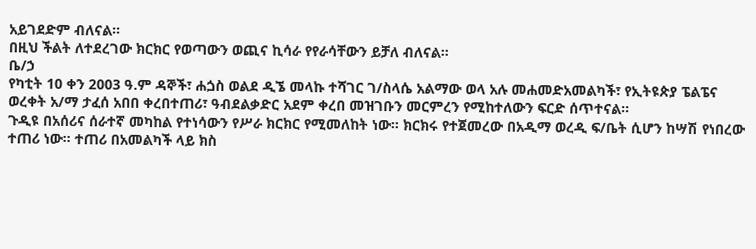አይገደድም ብለናል።
በዚህ ችልት ለተደረገው ክርክር የወጣውን ወጪና ኪሳራ የየራሳቸውን ይቻለ ብለናል።
ቤ/ኃ
የካቲት 10 ቀን 2003 ዓ.ም ዳኞች፣ ሐጏስ ወልደ ዲኜ መላኩ ተሻገር ገ/ስላሴ አልማው ወላ አሉ መሐመድአመልካች፣ የኢትዩጵያ ፔልፔና ወረቀት አ/ማ ታፈሰ አበበ ቀረበተጠሪ፣ ዓብደልቃድር አደም ቀረበ መዝገቡን መርምረን የሚከተለውን ፍርድ ሰጥተናል።
ጉዲዩ በአሰሪና ሰራተኛ መካከል የተነሳውን የሥራ ክርክር የሚመለከት ነው። ክርክሩ የተጀመረው በአዲማ ወረዲ ፍ/ቤት ሲሆን ከሣሽ የነበረው ተጠሪ ነው። ተጠሪ በአመልካች ላይ ክስ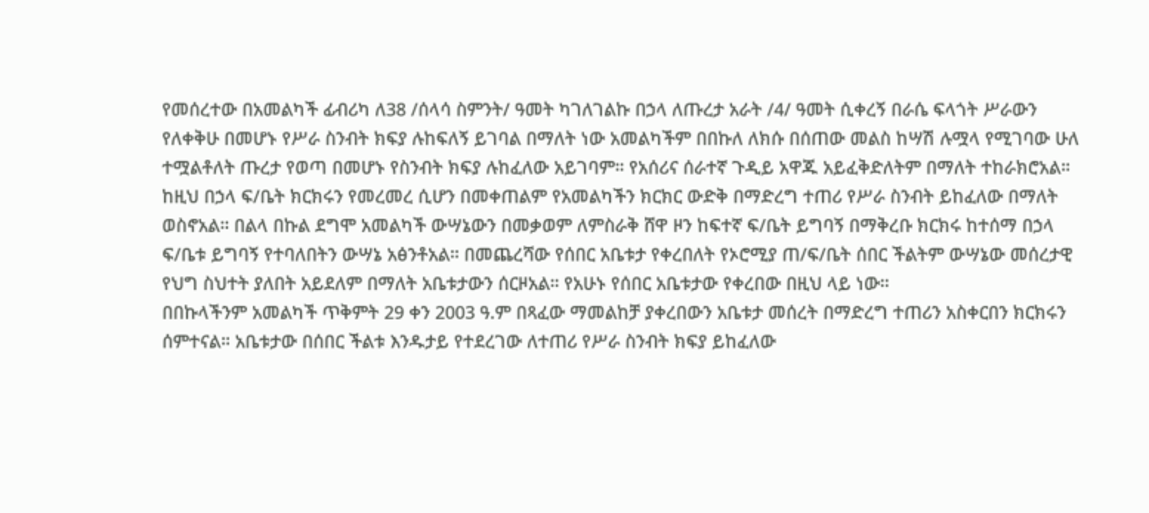የመሰረተው በአመልካች ፊብሪካ ለ38 /ሰላሳ ስምንት/ ዓመት ካገለገልኩ በኃላ ለጡረታ አራት /4/ ዓመት ሲቀረኝ በራሴ ፍላጎት ሥራውን የለቀቅሁ በመሆኑ የሥራ ስንብት ክፍያ ሉከፍለኝ ይገባል በማለት ነው አመልካችም በበኩለ ለክሱ በሰጠው መልስ ከሣሽ ሉሟላ የሚገባው ሁለ ተሟልቶለት ጡረታ የወጣ በመሆኑ የስንብት ክፍያ ሉከፈለው አይገባም። የአሰሪና ሰራተኛ ጉዲይ አዋጁ አይፈቅድለትም በማለት ተከራክሮአል። ከዚህ በኃላ ፍ/ቤት ክርክሩን የመረመረ ሲሆን በመቀጠልም የአመልካችን ክርክር ውድቅ በማድረግ ተጠሪ የሥራ ስንብት ይከፈለው በማለት ወስኖአል። በልላ በኩል ደግሞ አመልካች ውሣኔውን በመቃወም ለምስራቅ ሸዋ ዞን ከፍተኛ ፍ/ቤት ይግባኝ በማቅረቡ ክርክሩ ከተሰማ በኃላ ፍ/ቤቱ ይግባኝ የተባለበትን ውሣኔ አፅንቶአል። በመጨረሻው የሰበር አቤቱታ የቀረበለት የኦሮሚያ ጠ/ፍ/ቤት ሰበር ችልትም ውሣኔው መሰረታዊ የህግ ስህተት ያለበት አይደለም በማለት አቤቱታውን ሰርዞአል። የአሁኑ የሰበር አቤቱታው የቀረበው በዚህ ላይ ነው።
በበኩላችንም አመልካች ጥቅምት 29 ቀን 2003 ዓ.ም በጻፈው ማመልከቻ ያቀረበውን አቤቱታ መሰረት በማድረግ ተጠሪን አስቀርበን ክርክሩን ሰምተናል። አቤቱታው በሰበር ችልቱ እንዱታይ የተደረገው ለተጠሪ የሥራ ስንብት ክፍያ ይከፈለው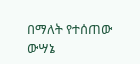በማለት የተሰጠው ውሣኔ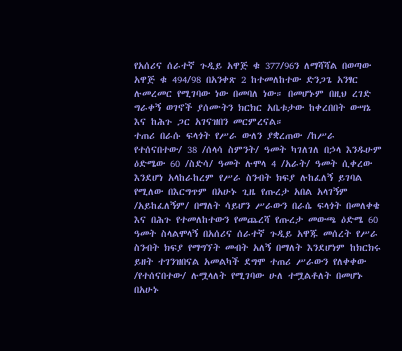የአሰሪና ሰራተኛ ጉዲይ አዋጅ ቁ 377/96ን ለማሻሻል በወጣው አዋጅ ቁ 494/98 በአንቀጽ 2 ከተመለከተው ድንጋጌ አንፃር ሉመረመር የሚገባው ነው በመባለ ነው። በመሆኑም በዚህ ረገድ ግራቀኝ ወገኖች ያሰሙትን ክርክር አቤቱታው ከቀረበበት ውሣኔ እና ከሕጉ ጋር አገናዝበን መርምረናል።
ተጠሪ በራሱ ፍላጎት የሥራ ውለን ያቋረጠው /ከሥራ የተሰናበተው/ 38 /ሰላሳ ስምንት/ ዓመት ካገለገለ በኃላ እንዱሁም ዕድሜው 60 /ስድሳ/ ዓመት ሉሞላ 4 /አራት/ ዓመት ሲቀረው እንደሆነ አላከራከረም የሥራ ስንብት ክፍያ ሉከፈለኝ ይገባል የሚለው በእርግጥም በአሁኑ ጊዜ የጡረታ አበል አላገኝም /አይከፈለኝም/ በማለት ሳይሆን ሥራውን በራሴ ፍላጎት በመለቀቄ እና በሕጉ የተመለከተውን የመጨረሻ የጡረታ መውጫ ዕድሜ 60 ዓመት ስላልሞላኝ በአሰሪና ሰራተኛ ጉዲይ አዋጁ መሰረት የሥራ ስንብት ክፍያ የማግኘት መብት አለኝ በማለት እንደሆነም ከክርክሩ ይዘት ተገንዝበናል አመልካች ደግሞ ተጠሪ ሥራውን የለቀቀው /የተሰናበተው/ ሉሟላለት የሚገባው ሁለ ተሟልቶለት በመሆኑ በአሁኑ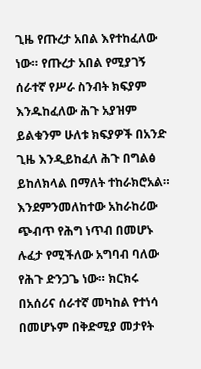ጊዜ የጡረታ አበል እየተከፈለው ነው። የጡረታ አበል የሚያገኝ ሰራተኛ የሥራ ስንብት ክፍያም እንዱከፈለው ሕጉ አያዝም ይልቁንም ሁለቱ ክፍያዎች በአንድ ጊዜ እንዲይከፈለ ሕጉ በግልፅ ይከለክላል በማለት ተከራክሮአል።
እንደምንመለከተው አከራከሪው ጭብጥ የሕግ ነጥብ በመሆኑ ሉፈታ የሚችለው አግባብ ባለው የሕጉ ድንጋጌ ነው። ክርክሩ በአሰሪና ሰራተኛ መካከል የተነሳ በመሆኑም በቅድሚያ መታየት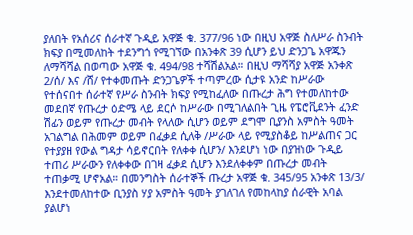ያለበት የአሰሪና ሰራተኛ ጉዲይ አዋጅ ቁ. 377/96 ነው በዚህ አዋጅ ስለሥራ ስንብት ክፍያ በሚመለከት ተደንግጎ የሚገኘው በአንቀጽ 39 ሲሆን ይህ ድንጋጌ አዋጁን ለማሻሻል በወጣው አዋጅ ቁ. 494/98 ተሻሽልአል። በዚህ ማሻሻያ አዋጅ አንቀጽ 2/ሰ/ እና /ሸ/ የተቀመጡት ድንጋጌዎች ተጣምረው ሲታዩ አንድ ከሥራው የተሰናበተ ሰራተኛ የሥራ ስንብት ክፍያ የሚከፈለው በጡረታ ሕግ የተመለከተው መደበኛ የጡረታ ዕድሜ ላይ ደርሶ ከሥራው በሚገለልበት ጊዜ የፔሮቪደንት ፈንድ ሽፊን ወይም የጡረታ መብት የላለው ሲሆን ወይም ደግሞ ቢያንስ አምስት ዓመት አገልግል በሕመም ወይም በፈቃደ ሲለቅ /ሥራው ላይ የሚያስቆይ ከሥልጠና ጋር የተያያዘ የውል ግዳታ ሳይኖርበት የለቀቀ ሲሆን/ እንደሆነ ነው በያዝነው ጉዲይ ተጠሪ ሥራውን የለቀቀው በገዛ ፈቃደ ሲሆን እንደለቀቀም በጡረታ መብት ተጠቃሚ ሆኖአል። በመንግስት ሰራተኞች ጡረታ አዋጅ ቁ. 345/95 አንቀጽ 13/3/ እንደተመለከተው ቢንያስ ሃያ አምስት ዓመት ያገለገለ የመከላከያ ሰራዊት አባል ያልሆነ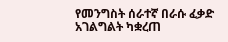የመንግስት ሰራተኛ በራሱ ፈቃድ አገልግልት ካቋረጠ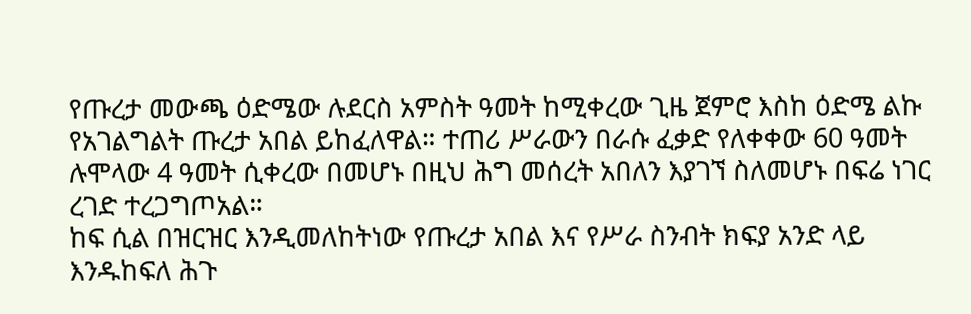የጡረታ መውጫ ዕድሜው ሉደርስ አምስት ዓመት ከሚቀረው ጊዜ ጀምሮ እስከ ዕድሜ ልኩ የአገልግልት ጡረታ አበል ይከፈለዋል። ተጠሪ ሥራውን በራሱ ፈቃድ የለቀቀው 60 ዓመት ሉሞላው 4 ዓመት ሲቀረው በመሆኑ በዚህ ሕግ መሰረት አበለን እያገኘ ስለመሆኑ በፍሬ ነገር ረገድ ተረጋግጦአል።
ከፍ ሲል በዝርዝር እንዲመለከትነው የጡረታ አበል እና የሥራ ስንብት ክፍያ አንድ ላይ እንዱከፍለ ሕጉ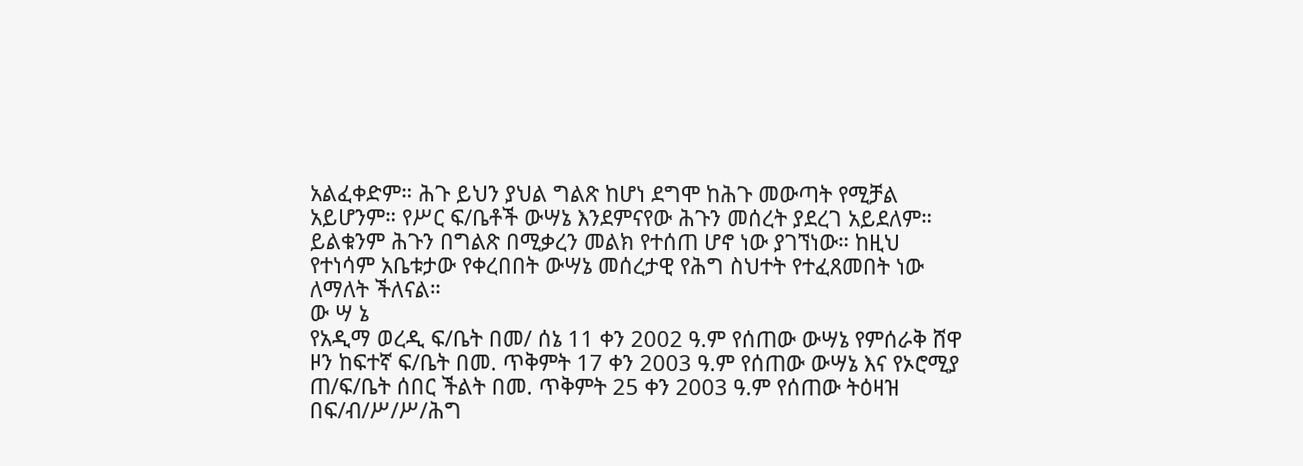አልፈቀድም። ሕጉ ይህን ያህል ግልጽ ከሆነ ደግሞ ከሕጉ መውጣት የሚቻል አይሆንም። የሥር ፍ/ቤቶች ውሣኔ እንደምናየው ሕጉን መሰረት ያደረገ አይደለም። ይልቁንም ሕጉን በግልጽ በሚቃረን መልክ የተሰጠ ሆኖ ነው ያገኘነው። ከዚህ የተነሳም አቤቱታው የቀረበበት ውሣኔ መሰረታዊ የሕግ ስህተት የተፈጸመበት ነው ለማለት ችለናል።
ው ሣ ኔ
የአዲማ ወረዲ ፍ/ቤት በመ/ ሰኔ 11 ቀን 2002 ዓ.ም የሰጠው ውሣኔ የምሰራቅ ሸዋ ዞን ከፍተኛ ፍ/ቤት በመ. ጥቅምት 17 ቀን 2003 ዓ.ም የሰጠው ውሣኔ እና የኦሮሚያ ጠ/ፍ/ቤት ሰበር ችልት በመ. ጥቅምት 25 ቀን 2003 ዓ.ም የሰጠው ትዕዛዝ በፍ/ብ/ሥ/ሥ/ሕግ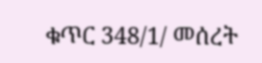ቁጥር 348/1/ መሰረት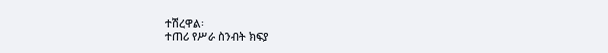ተሽረዋል፡
ተጠሪ የሥራ ስንብት ክፍያ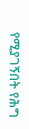የሚያገኝበት የሕግ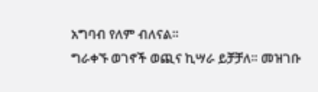አግባብ የለም ብለናል።
ግራቀኙ ወገኖች ወጪና ኪሣራ ይቻቻለ። መዝገቡ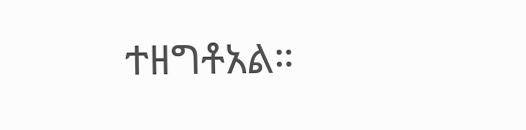ተዘግቶአል።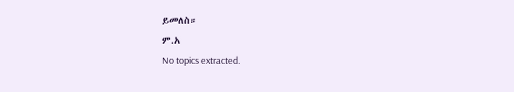ይመለስ።
ም.አ
No topics extracted.